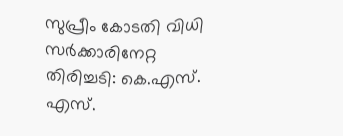സുപ്രീം കോടതി വിധി സര്‍ക്കാരിനേറ്റ തിരിച്ചടി: കെ.എസ്. എസ്.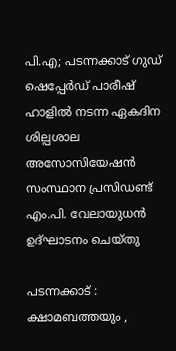പി.എ; പടന്നക്കാട് ഗുഡ് ഷെപ്പേര്‍ഡ് പാരീഷ് ഹാളില്‍ നടന്ന ഏകദിന ശില്പശാല അസോസിയേഷന്‍ സംസ്ഥാന പ്രസിഡണ്ട് എം.പി. വേലായുധന്‍ ഉദ്ഘാടനം ചെയ്തു

പടന്നക്കാട് : ക്ഷാമബത്തയും ,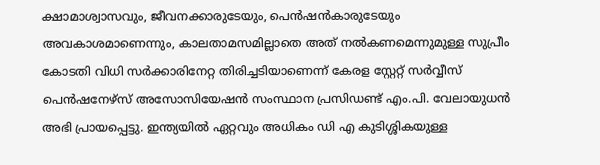ക്ഷാമാശ്വാസവും, ജീവനക്കാരുടേയും, പെന്‍ഷന്‍കാരുടേയും അവകാശമാണെന്നും, കാലതാമസമില്ലാതെ അത് നല്‍കണമെന്നുമുള്ള സുപ്രീം കോടതി വിധി സര്‍ക്കാരിനേറ്റ തിരിച്ചടിയാണെന്ന് കേരള സ്റ്റേറ്റ് സര്‍വ്വീസ് പെന്‍ഷനേഴ്‌സ് അസോസിയേഷന്‍ സംസ്ഥാന പ്രസിഡണ്ട് എം.പി. വേലായുധന്‍ അഭി പ്രായപ്പെട്ടു. ഇന്ത്യയില്‍ ഏറ്റവും അധികം ഡി എ കുടിശ്ശികയുള്ള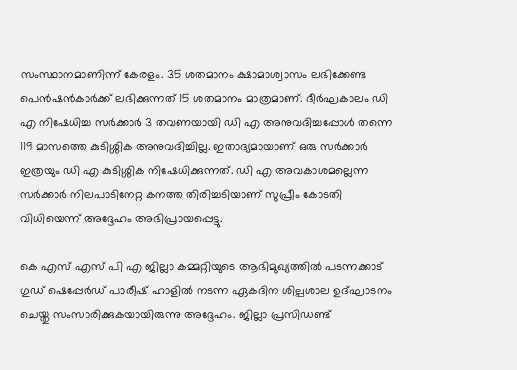സംസ്ഥാനമാണിന്ന് കേരളം. 35 ശതമാനം ക്ഷാമാശ്വാസം ലഭിക്കേണ്ട പെന്‍ഷന്‍കാര്‍ക്ക് ലഭിക്കുന്നത് 15 ശതമാനം മാത്രമാണ്. ദീര്‍ഘകാലം ഡി എ നിഷേധിച്ച സര്‍ക്കാര്‍ 3 തവണയായി ഡി എ അനുവദിച്ചപ്പോള്‍ തന്നെ 119 മാസത്തെ കുടിശ്ശിക അനുവദിച്ചില്ല. ഇതാദ്യമായാണ് ഒരു സര്‍ക്കാര്‍ ഇത്രയും ഡി എ കുടിശ്ശിക നിഷേധിക്കുന്നത്. ഡി എ അവകാശമല്ലെന്ന സര്‍ക്കാര്‍ നിലപാടിനേറ്റ കനത്ത തിരിച്ചടിയാണ് സുപ്രീം കോടതി വിധിയെന്ന് അദ്ദേഹം അഭിപ്രായപ്പെട്ടു.

കെ എസ് എസ് പി എ ജില്ലാ കമ്മറ്റിയുടെ ആഭിമുഖ്യത്തില്‍ പടന്നക്കാട് ഗുഡ് ഷെപ്പേര്‍ഡ് പാരീഷ് ഹാളില്‍ നടന്ന ഏകദിന ശില്പശാല ഉദ്ഘാടനം ചെയ്തു സംസാരിക്കുകയായിരുന്നു അദ്ദേഹം. ജില്ലാ പ്രസിഡണ്ട്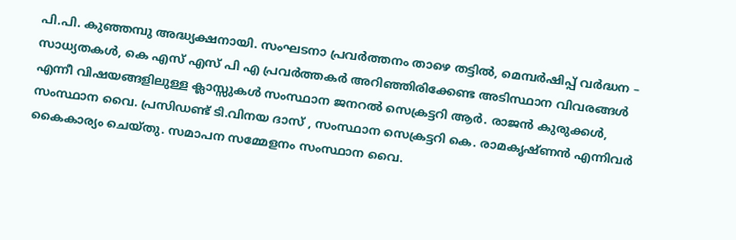പി.പി. കുഞ്ഞമ്പു അദ്ധ്യക്ഷനായി. സംഘടനാ പ്രവര്‍ത്തനം താഴെ തട്ടില്‍, മെമ്പര്‍ഷിപ്പ് വര്‍ദ്ധന – സാധ്യതകള്‍, കെ എസ് എസ് പി എ പ്രവര്‍ത്തകര്‍ അറിഞ്ഞിരിക്കേണ്ട അടിസ്ഥാന വിവരങ്ങള്‍ എന്നീ വിഷയങ്ങളിലുള്ള ക്ലാസ്സുകള്‍ സംസ്ഥാന ജനറല്‍ സെക്രട്ടറി ആര്‍. രാജന്‍ കുരുക്കള്‍, സംസ്ഥാന വൈ. പ്രസിഡണ്ട് ടി.വിനയ ദാസ് , സംസ്ഥാന സെക്രട്ടറി കെ. രാമകൃഷ്ണന്‍ എന്നിവര്‍ കൈകാര്യം ചെയ്തു. സമാപന സമ്മേളനം സംസ്ഥാന വൈ.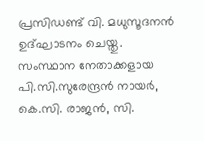പ്രസിഡണ്ട് വി. മധുസൂദനന്‍ ഉദ്ഘാടനം ചെയ്തു. സംസ്ഥാന നേതാക്കളായ പി.സി.സുരേന്ദ്രന്‍ നായര്‍, കെ.സി. രാജന്‍, സി.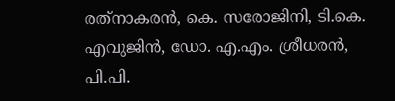രത്‌നാകരന്‍, കെ. സരോജിനി, ടി.കെ. എവുജിന്‍, ഡോ. എ.എം. ശ്രീധരന്‍, പി.പി.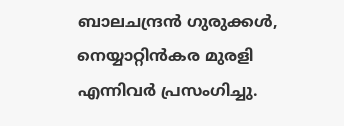ബാലചന്ദ്രന്‍ ഗുരുക്കള്‍, നെയ്യാറ്റിന്‍കര മുരളി എന്നിവര്‍ പ്രസംഗിച്ചു.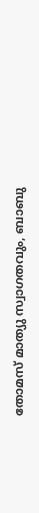തോമസ് മാത്യു സ്വാഗതവും, ബാബു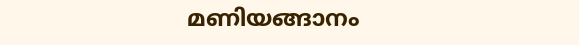മണിയങ്ങാനം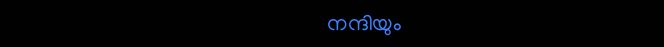നന്ദിയും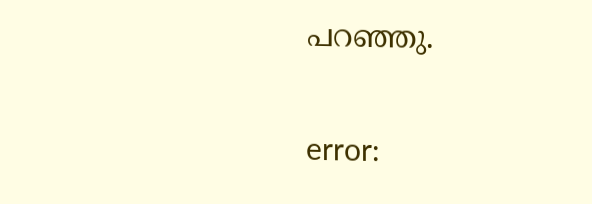പറഞ്ഞു.

error: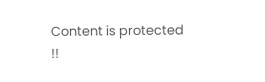Content is protected !!